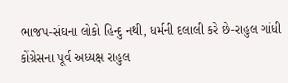ભાજપ-સંઘના લોકો હિન્દુ નથી, ધર્મની દલાલી કરે છે-રાહુલ ગાંધી
કોંગ્રેસના પૂર્વ અધ્યક્ષ રાહુલ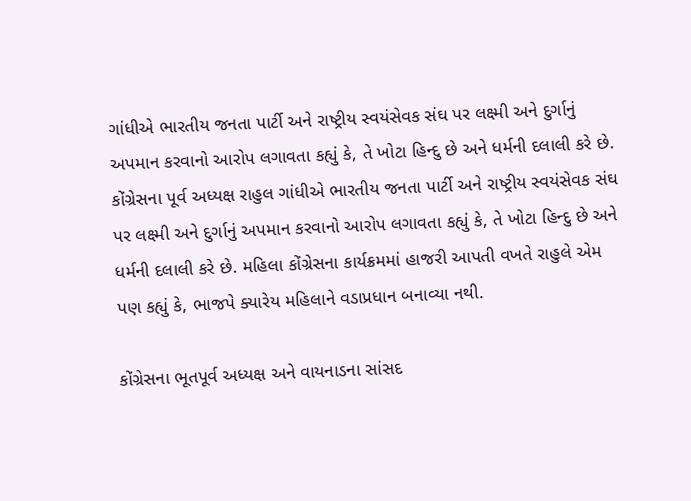ગાંધીએ ભારતીય જનતા પાર્ટી અને રાષ્ટ્રીય સ્વયંસેવક સંઘ પર લક્ષ્મી અને દુર્ગાનું અપમાન કરવાનો આરોપ લગાવતા કહ્યું કે, તે ખોટા હિન્દુ છે અને ધર્મની દલાલી કરે છે.
કોંગ્રેસના પૂર્વ અધ્યક્ષ રાહુલ ગાંધીએ ભારતીય જનતા પાર્ટી અને રાષ્ટ્રીય સ્વયંસેવક સંઘ પર લક્ષ્મી અને દુર્ગાનું અપમાન કરવાનો આરોપ લગાવતા કહ્યું કે, તે ખોટા હિન્દુ છે અને ધર્મની દલાલી કરે છે. મહિલા કોંગ્રેસના કાર્યક્રમમાં હાજરી આપતી વખતે રાહુલે એમ પણ કહ્યું કે, ભાજપે ક્યારેય મહિલાને વડાપ્રધાન બનાવ્યા નથી.

કોંગ્રેસના ભૂતપૂર્વ અધ્યક્ષ અને વાયનાડના સાંસદ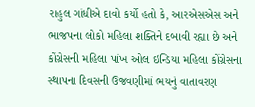રાહુલ ગાંધીએ દાવો કર્યો હતો કે, આરએસએસ અને ભાજપના લોકો મહિલા શક્તિને દબાવી રહ્યા છે અને કોંગ્રેસની મહિલા પાંખ ઓલ ઇન્ડિયા મહિલા કોંગ્રેસના સ્થાપના દિવસની ઉજવણીમાં ભયનું વાતાવરણ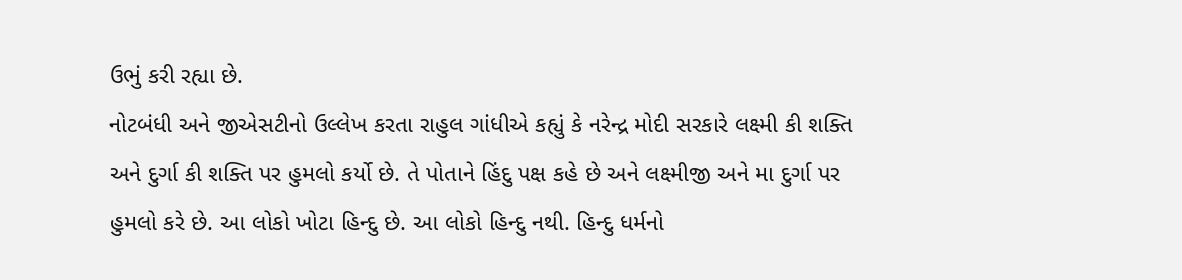ઉભું કરી રહ્યા છે.
નોટબંધી અને જીએસટીનો ઉલ્લેખ કરતા રાહુલ ગાંધીએ કહ્યું કે નરેન્દ્ર મોદી સરકારે લક્ષ્મી કી શક્તિ અને દુર્ગા કી શક્તિ પર હુમલો કર્યો છે. તે પોતાને હિંદુ પક્ષ કહે છે અને લક્ષ્મીજી અને મા દુર્ગા પર હુમલો કરે છે. આ લોકો ખોટા હિન્દુ છે. આ લોકો હિન્દુ નથી. હિન્દુ ધર્મનો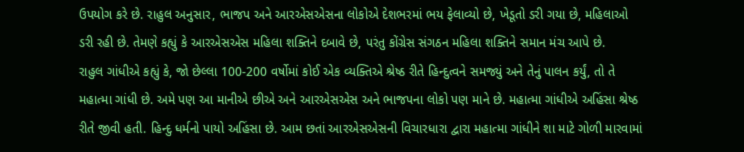ઉપયોગ કરે છે. રાહુલ અનુસાર, ભાજપ અને આરએસએસના લોકોએ દેશભરમાં ભય ફેલાવ્યો છે, ખેડૂતો ડરી ગયા છે, મહિલાઓ ડરી રહી છે. તેમણે કહ્યું કે આરએસએસ મહિલા શક્તિને દબાવે છે, પરંતુ કોંગ્રેસ સંગઠન મહિલા શક્તિને સમાન મંચ આપે છે.
રાહુલ ગાંધીએ કહ્યું કે, જો છેલ્લા 100-200 વર્ષોમાં કોઈ એક વ્યક્તિએ શ્રેષ્ઠ રીતે હિન્દુત્વને સમજ્યું અને તેનું પાલન કર્યું, તો તે મહાત્મા ગાંધી છે. અમે પણ આ માનીએ છીએ અને આરએસએસ અને ભાજપના લોકો પણ માને છે. મહાત્મા ગાંધીએ અહિંસા શ્રેષ્ઠ રીતે જીવી હતી. હિન્દુ ધર્મનો પાયો અહિંસા છે. આમ છતાં આરએસએસની વિચારધારા દ્વારા મહાત્મા ગાંધીને શા માટે ગોળી મારવામાં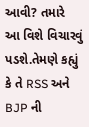આવી? તમારે આ વિશે વિચારવું પડશે.તેમણે કહ્યું કે તે RSS અને BJP ની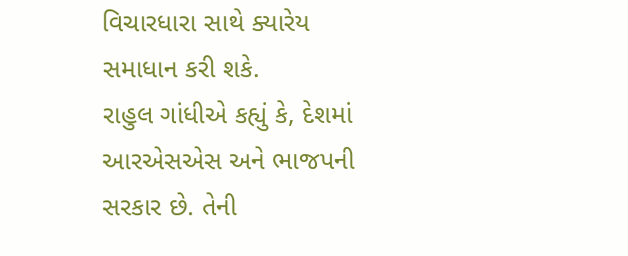વિચારધારા સાથે ક્યારેય સમાધાન કરી શકે.
રાહુલ ગાંધીએ કહ્યું કે, દેશમાં આરએસએસ અને ભાજપની સરકાર છે. તેની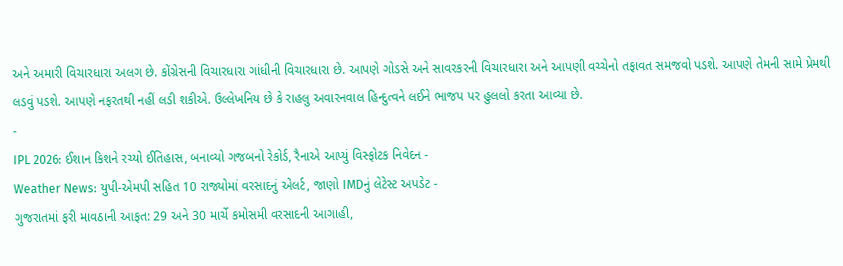અને અમારી વિચારધારા અલગ છે. કોંગ્રેસની વિચારધારા ગાંધીની વિચારધારા છે. આપણે ગોડસે અને સાવરકરની વિચારધારા અને આપણી વચ્ચેનો તફાવત સમજવો પડશે. આપણે તેમની સામે પ્રેમથી લડવું પડશે. આપણે નફરતથી નહીં લડી શકીએ. ઉલ્લેખનિય છે કે રાહલુ અવારનવાલ હિન્દુત્વને લઈને ભાજપ પર હુલલો કરતા આવ્યા છે.
-
IPL 2026: ઈશાન કિશને રચ્યો ઈતિહાસ, બનાવ્યો ગજબનો રેકોર્ડ, રૈનાએ આપ્યું વિસ્ફોટક નિવેદન -
Weather News: યુપી-એમપી સહિત 10 રાજ્યોમાં વરસાદનું એલર્ટ, જાણો IMDનું લેટેસ્ટ અપડેટ -
ગુજરાતમાં ફરી માવઠાની આફત: 29 અને 30 માર્ચે કમોસમી વરસાદની આગાહી,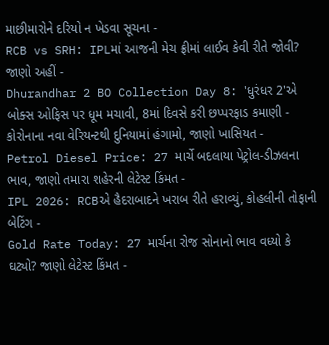માછીમારોને દરિયો ન ખેડવા સૂચના -
RCB vs SRH: IPLમાં આજની મેચ ફ્રીમાં લાઈવ કેવી રીતે જોવી? જાણો અહીં -
Dhurandhar 2 BO Collection Day 8: 'ધુરંધર 2'એ બોક્સ ઓફિસ પર ધૂમ મચાવી, 8માં દિવસે કરી છપ્પરફાડ કમાણી -
કોરોનાના નવા વેરિયન્ટથી દુનિયામાં હંગામો, જાણો ખાસિયત -
Petrol Diesel Price: 27 માર્ચે બદલાયા પેટ્રોલ-ડીઝલના ભાવ, જાણો તમારા શહેરની લેટેસ્ટ કિંમત -
IPL 2026: RCBએ હૈદરાબાદને ખરાબ રીતે હરાવ્યું, કોહલીની તોફાની બેટિંગ -
Gold Rate Today: 27 માર્ચના રોજ સોનાનો ભાવ વધ્યો કે ઘટ્યો? જાણો લેટેસ્ટ કિંમત -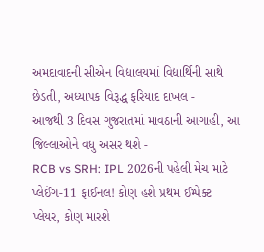અમદાવાદની સીએન વિદ્યાલયમાં વિદ્યાર્થિની સાથે છેડતી, અધ્યાપક વિરૂદ્ધ ફરિયાદ દાખલ -
આજથી 3 દિવસ ગુજરાતમાં માવઠાની આગાહી, આ જિલ્લાઓને વધુ અસર થશે -
RCB vs SRH: IPL 2026ની પહેલી મેચ માટે પ્લેઈંગ-11 ફાઈનલ! કોણ હશે પ્રથમ ઈમ્પેક્ટ પ્લેયર, કોણ મારશે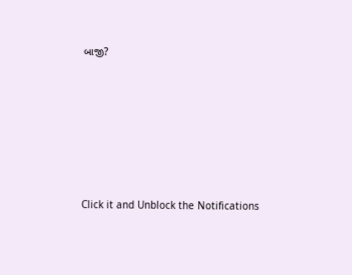બાજી?








Click it and Unblock the Notifications